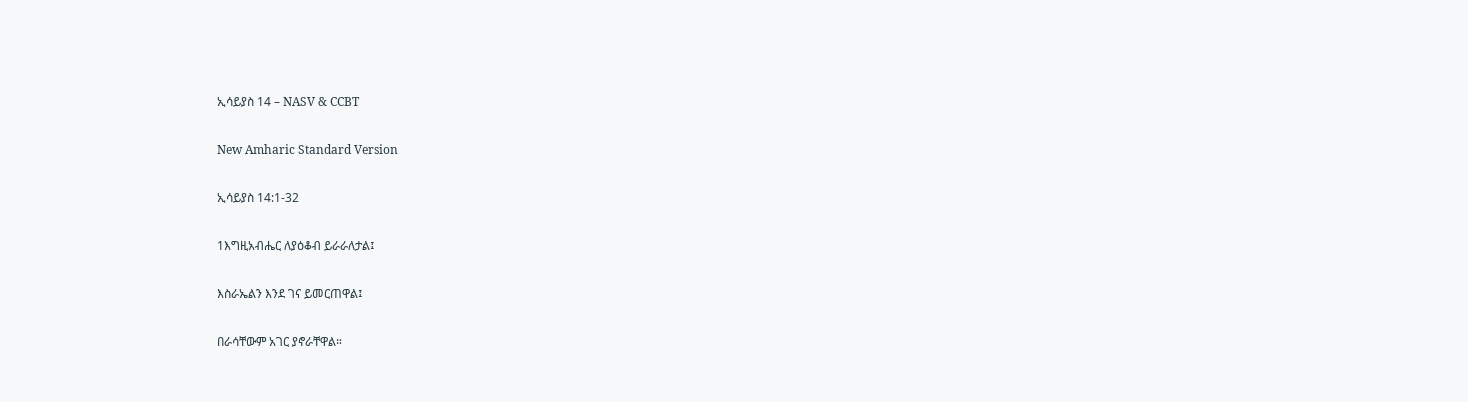ኢሳይያስ 14 – NASV & CCBT

New Amharic Standard Version

ኢሳይያስ 14:1-32

1እግዚአብሔር ለያዕቆብ ይራራለታል፤

እስራኤልን እንደ ገና ይመርጠዋል፤

በራሳቸውም አገር ያኖራቸዋል።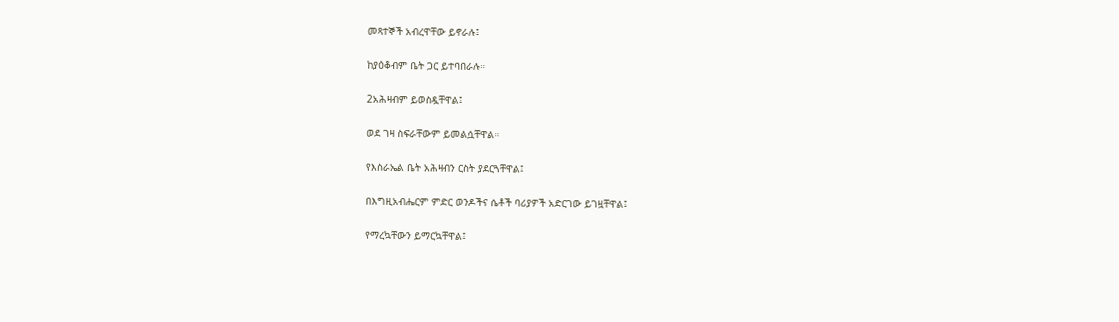መጻተኞች አብረዋቸው ይኖራሉ፤

ከያዕቆብም ቤት ጋር ይተባበራሉ።

2አሕዛብም ይወስዷቸዋል፤

ወደ ገዛ ስፍራቸውም ይመልሷቸዋል።

የእስራኤል ቤት አሕዛብን ርስት ያደርጓቸዋል፤

በእግዚአብሔርም ምድር ወንዶችና ሴቶች ባሪያዎች አድርገው ይገዟቸዋል፤

የማረኳቸውን ይማርኳቸዋል፤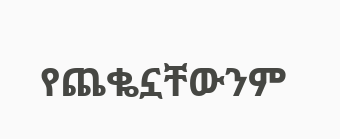የጨቈኗቸውንም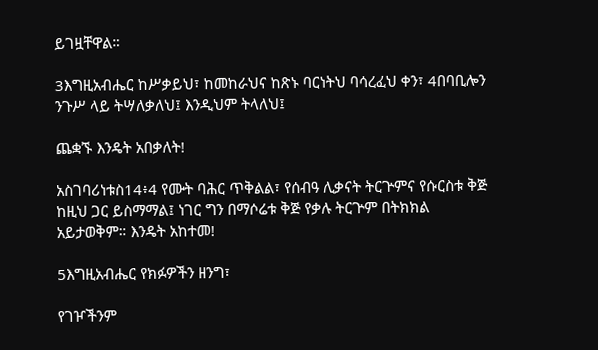ይገዟቸዋል።

3እግዚአብሔር ከሥቃይህ፣ ከመከራህና ከጽኑ ባርነትህ ባሳረፈህ ቀን፣ 4በባቢሎን ንጉሥ ላይ ትሣለቃለህ፤ እንዲህም ትላለህ፤

ጨቋኙ እንዴት አበቃለት!

አስገባሪነቱስ14፥4 የሙት ባሕር ጥቅልል፣ የሰብዓ ሊቃናት ትርጕምና የሱርስቱ ቅጅ ከዚህ ጋር ይስማማል፤ ነገር ግን በማሶሬቱ ቅጅ የቃሉ ትርጕም በትክክል አይታወቅም። እንዴት አከተመ!

5እግዚአብሔር የክፉዎችን ዘንግ፣

የገዦችንም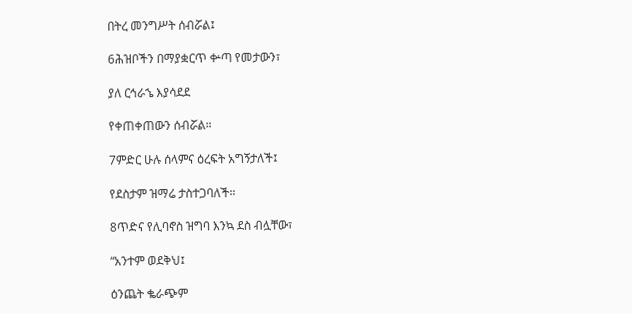በትረ መንግሥት ሰብሯል፤

6ሕዝቦችን በማያቋርጥ ቍጣ የመታውን፣

ያለ ርኅራኄ እያሳደደ

የቀጠቀጠውን ሰብሯል።

7ምድር ሁሉ ሰላምና ዕረፍት አግኝታለች፤

የደስታም ዝማሬ ታስተጋባለች።

8ጥድና የሊባኖስ ዝግባ እንኳ ደስ ብሏቸው፣

“አንተም ወደቅህ፤

ዕንጨት ቈራጭም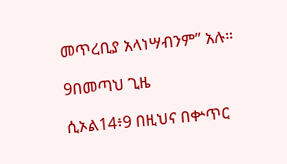መጥረቢያ አላነሣብንም” አሉ።

9በመጣህ ጊዜ

ሲኦል14፥9 በዚህና በቍጥር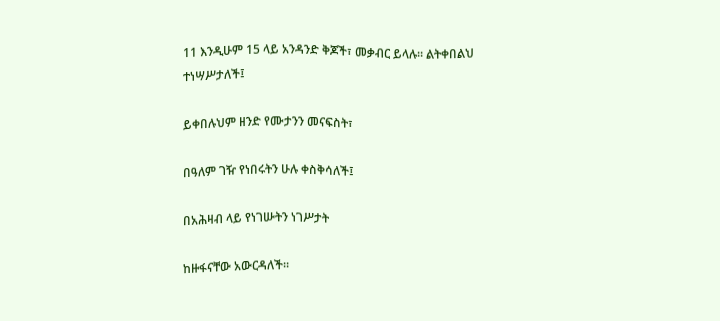11 እንዲሁም 15 ላይ አንዳንድ ቅጆች፣ መቃብር ይላሉ። ልትቀበልህ ተነሣሥታለች፤

ይቀበሉህም ዘንድ የሙታንን መናፍስት፣

በዓለም ገዥ የነበሩትን ሁሉ ቀስቅሳለች፤

በአሕዛብ ላይ የነገሡትን ነገሥታት

ከዙፋናቸው አውርዳለች።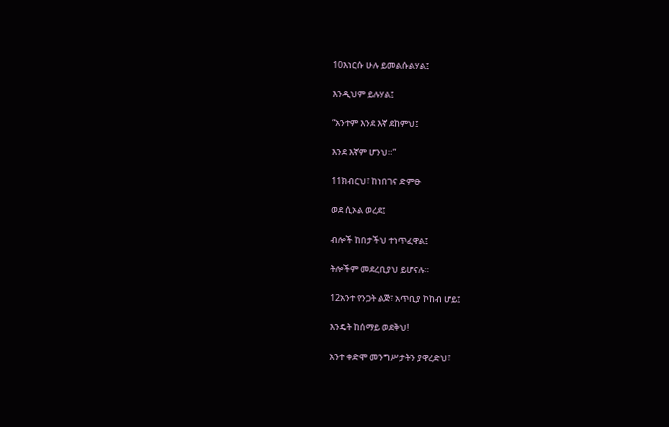10እነርሱ ሁሉ ይመልሱልሃል፤

እንዲህም ይሉሃል፤

“አንተም እንደ እኛ ደከምህ፤

እንደ እኛም ሆንህ።”

11ክብርህ፣ ከነበገና ድምፁ

ወደ ሲኦል ወረደ፤

ብሎች ከበታችህ ተነጥፈዋል፤

ትሎችም መደረቢያህ ይሆናሉ።

12አንተ የንጋት ልጅ፣ አጥቢያ ኮከብ ሆይ፤

እንዴት ከሰማይ ወደቅህ!

አንተ ቀድሞ መንግሥታትን ያዋረድህ፣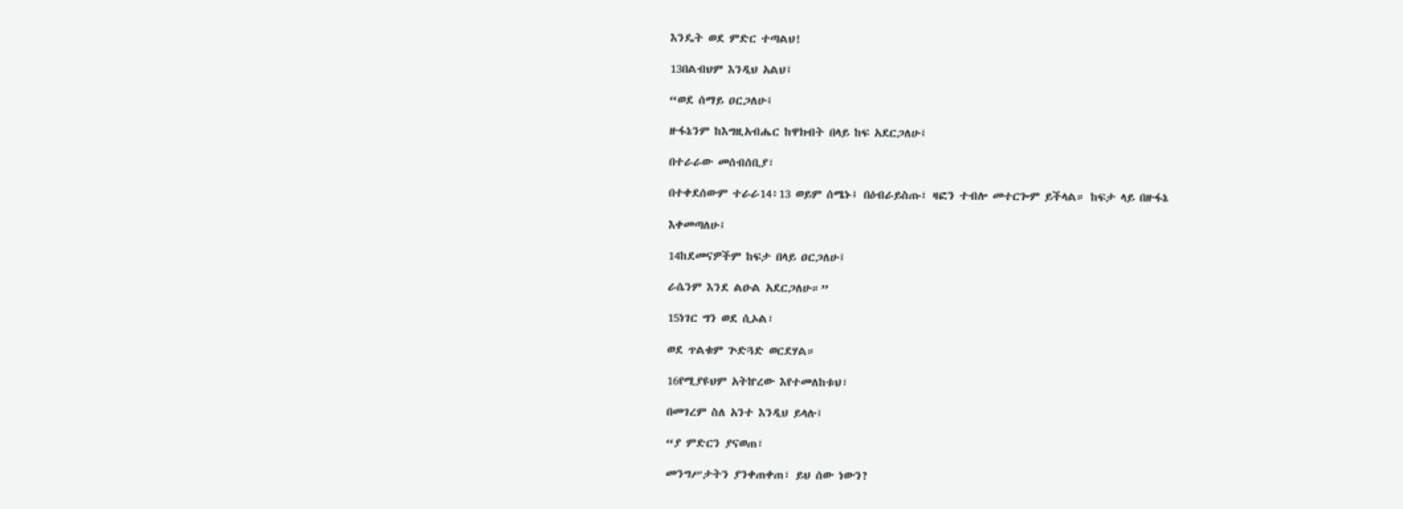እንዴት ወደ ምድር ተጣልህ!

13በልብህም እንዲህ አልህ፤

“ወደ ሰማይ ዐርጋለሁ፤

ዙፋኔንም ከእግዚአብሔር ከዋክብት በላይ ከፍ አደርጋለሁ፤

በተራራው መሰብሰቢያ፣

በተቀደሰውም ተራራ14፥13 ወይም ሰሜኑ፤ በዕብራይስጡ፣ ዛፎን ተብሎ መተርጐም ይችላል። ከፍታ ላይ በዙፋኔ

እቀመጣለሁ፤

14ከደመናዎችም ከፍታ በላይ ዐርጋለሁ፤

ራሴንም እንደ ልዑል አደርጋለሁ።”

15ነገር ግን ወደ ሲኦል፣

ወደ ጥልቁም ጕድጓድ ወርደሃል።

16የሚያዩህም አትኵረው እየተመለከቱህ፣

በመገረም ስለ አንተ እንዲህ ይላሉ፤

“ያ ምድርን ያናወጠ፣

መንግሥታትን ያንቀጠቀጠ፣ ይህ ሰው ነውን?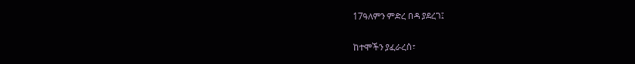17ዓለምን ምድረ በዳ ያደረገ፤

ከተሞችን ያፈራረሰ፣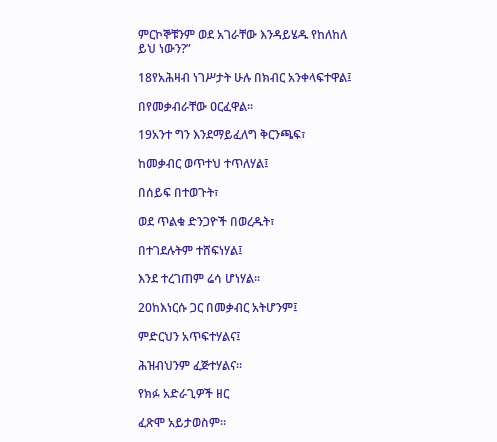ምርኮኞቹንም ወደ አገራቸው እንዳይሄዱ የከለከለ ይህ ነውን?”

18የአሕዛብ ነገሥታት ሁሉ በክብር አንቀላፍተዋል፤

በየመቃብራቸው ዐርፈዋል።

19አንተ ግን እንደማይፈለግ ቅርንጫፍ፣

ከመቃብር ወጥተህ ተጥለሃል፤

በሰይፍ በተወጉት፣

ወደ ጥልቁ ድንጋዮች በወረዱት፣

በተገደሉትም ተሸፍነሃል፤

እንደ ተረገጠም ሬሳ ሆነሃል።

20ከእነርሱ ጋር በመቃብር አትሆንም፤

ምድርህን አጥፍተሃልና፤

ሕዝብህንም ፈጅተሃልና።

የክፉ አድራጊዎች ዘር

ፈጽሞ አይታወስም።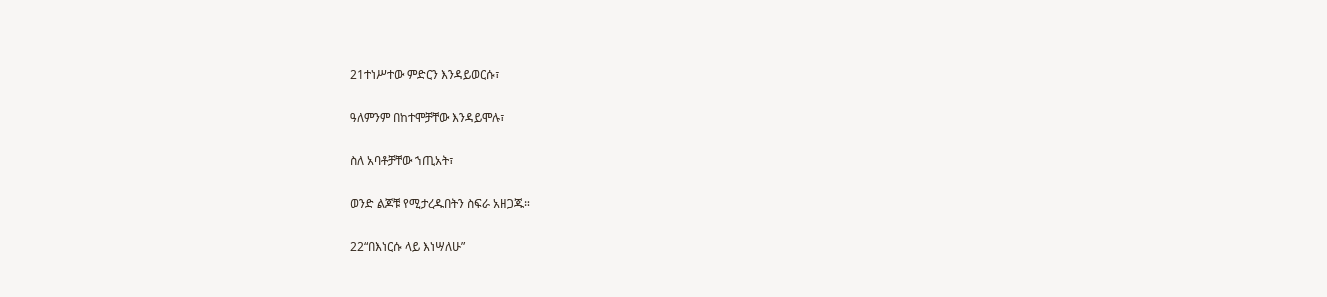21ተነሥተው ምድርን እንዳይወርሱ፣

ዓለምንም በከተሞቻቸው እንዳይሞሉ፣

ስለ አባቶቻቸው ኀጢአት፣

ወንድ ልጆቹ የሚታረዱበትን ስፍራ አዘጋጁ።

22“በእነርሱ ላይ እነሣለሁ”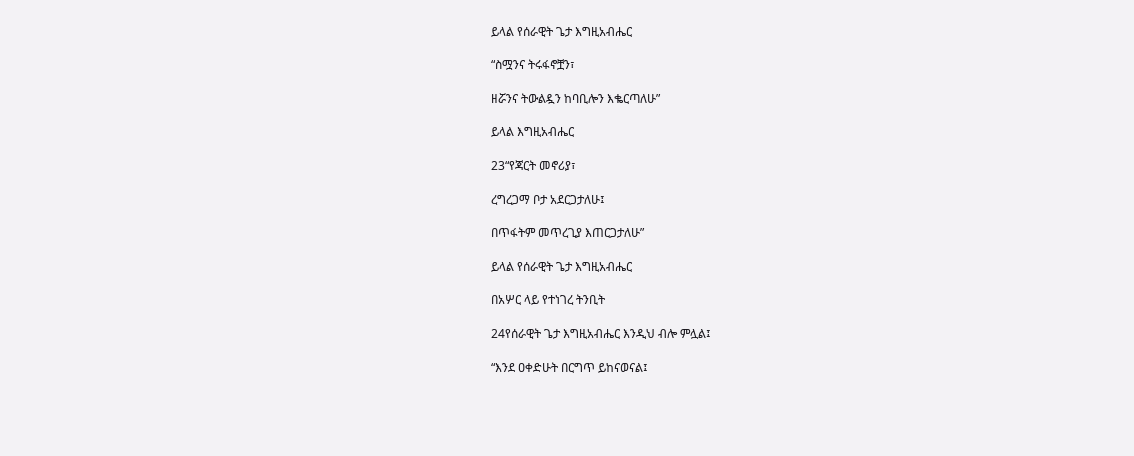ይላል የሰራዊት ጌታ እግዚአብሔር

“ስሟንና ትሩፋኖቿን፣

ዘሯንና ትውልዷን ከባቢሎን እቈርጣለሁ”

ይላል እግዚአብሔር

23“የጃርት መኖሪያ፣

ረግረጋማ ቦታ አደርጋታለሁ፤

በጥፋትም መጥረጊያ እጠርጋታለሁ”

ይላል የሰራዊት ጌታ እግዚአብሔር

በአሦር ላይ የተነገረ ትንቢት

24የሰራዊት ጌታ እግዚአብሔር እንዲህ ብሎ ምሏል፤

“እንደ ዐቀድሁት በርግጥ ይከናወናል፤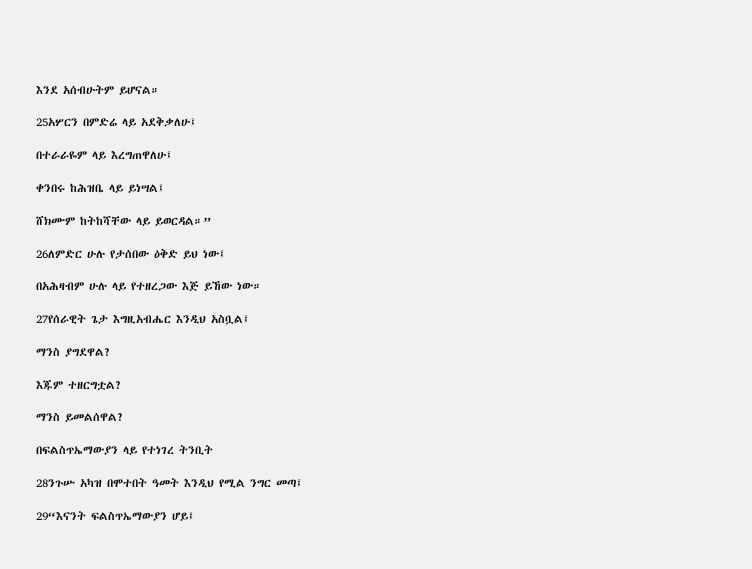እንደ አሰብሁትም ይሆናል።

25አሦርን በምድሬ ላይ አደቅቃለሁ፤

በተራራዬም ላይ እረግጠዋለሁ፤

ቀንበሩ ከሕዝቤ ላይ ይነሣል፤

ሸክሙም ከትከሻቸው ላይ ይወርዳል።”

26ለምድር ሁሉ የታሰበው ዕቅድ ይህ ነው፤

በአሕዛብም ሁሉ ላይ የተዘረጋው እጅ ይኸው ነው።

27የሰራዊት ጌታ እግዚአብሔር እንዲህ አስቧል፤

ማንስ ያግደዋል?

እጁም ተዘርግቷል?

ማንስ ይመልሰዋል?

በፍልስጥኤማውያን ላይ የተነገረ ትንቢት

28ንጉሡ አካዝ በሞተበት ዓመት እንዲህ የሚል ንግር መጣ፤

29“እናንት ፍልስጥኤማውያን ሆይ፤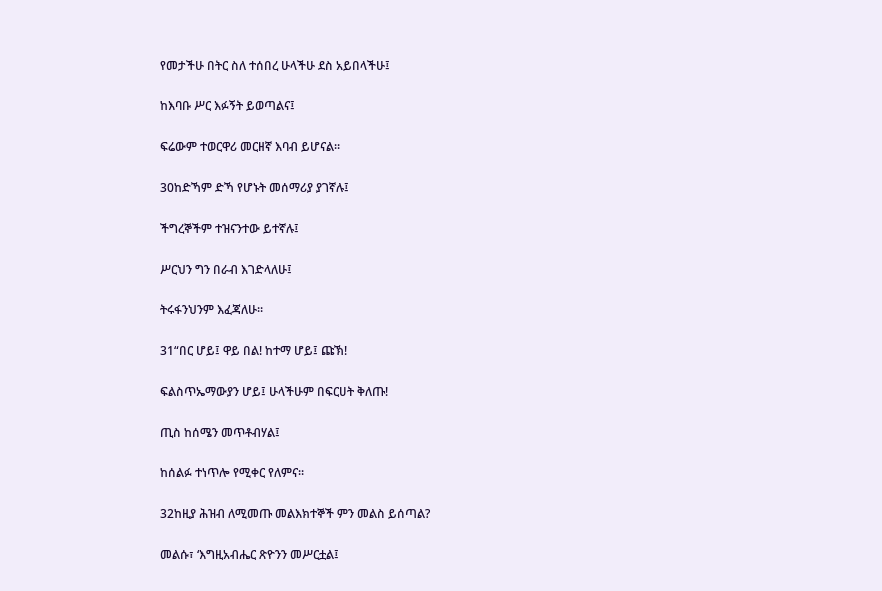የመታችሁ በትር ስለ ተሰበረ ሁላችሁ ደስ አይበላችሁ፤

ከእባቡ ሥር እፉኝት ይወጣልና፤

ፍሬውም ተወርዋሪ መርዘኛ እባብ ይሆናል።

30ከድኻም ድኻ የሆኑት መሰማሪያ ያገኛሉ፤

ችግረኞችም ተዝናንተው ይተኛሉ፤

ሥርህን ግን በራብ እገድላለሁ፤

ትሩፋንህንም እፈጃለሁ።

31“በር ሆይ፤ ዋይ በል! ከተማ ሆይ፤ ጩኽ!

ፍልስጥኤማውያን ሆይ፤ ሁላችሁም በፍርሀት ቅለጡ!

ጢስ ከሰሜን መጥቶብሃል፤

ከሰልፉ ተነጥሎ የሚቀር የለምና።

32ከዚያ ሕዝብ ለሚመጡ መልእክተኞች ምን መልስ ይሰጣል?

መልሱ፣ ‘እግዚአብሔር ጽዮንን መሥርቷል፤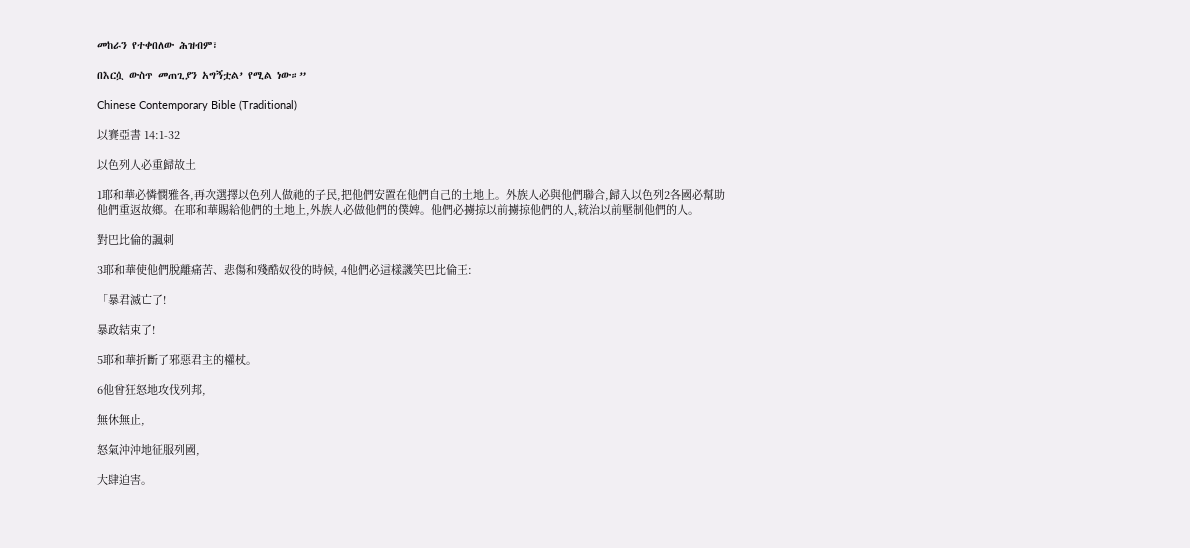መከራን የተቀበለው ሕዝብም፣

በእርሷ ውስጥ መጠጊያን አግኝቷል’ የሚል ነው።”

Chinese Contemporary Bible (Traditional)

以賽亞書 14:1-32

以色列人必重歸故土

1耶和華必憐憫雅各,再次選擇以色列人做祂的子民,把他們安置在他們自己的土地上。外族人必與他們聯合,歸入以色列2各國必幫助他們重返故鄉。在耶和華賜給他們的土地上,外族人必做他們的僕婢。他們必擄掠以前擄掠他們的人,統治以前壓制他們的人。

對巴比倫的諷刺

3耶和華使他們脫離痛苦、悲傷和殘酷奴役的時候, 4他們必這樣譏笑巴比倫王:

「暴君滅亡了!

暴政結束了!

5耶和華折斷了邪惡君主的權杖。

6他曾狂怒地攻伐列邦,

無休無止,

怒氣沖沖地征服列國,

大肆迫害。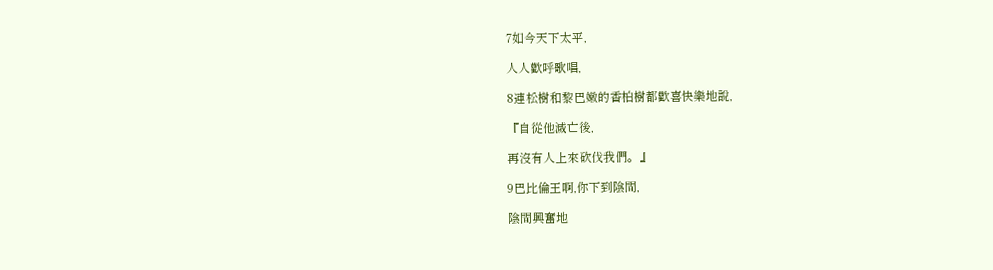7如今天下太平,

人人歡呼歌唱,

8連松樹和黎巴嫩的香柏樹都歡喜快樂地說,

『自從他滅亡後,

再沒有人上來砍伐我們。』

9巴比倫王啊,你下到陰間,

陰間興奮地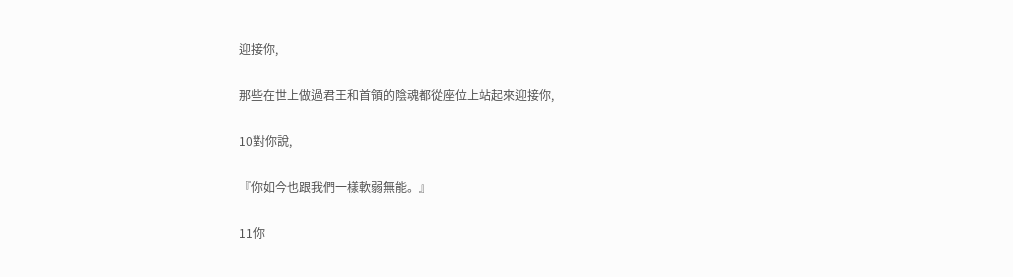迎接你,

那些在世上做過君王和首領的陰魂都從座位上站起來迎接你,

10對你說,

『你如今也跟我們一樣軟弱無能。』

11你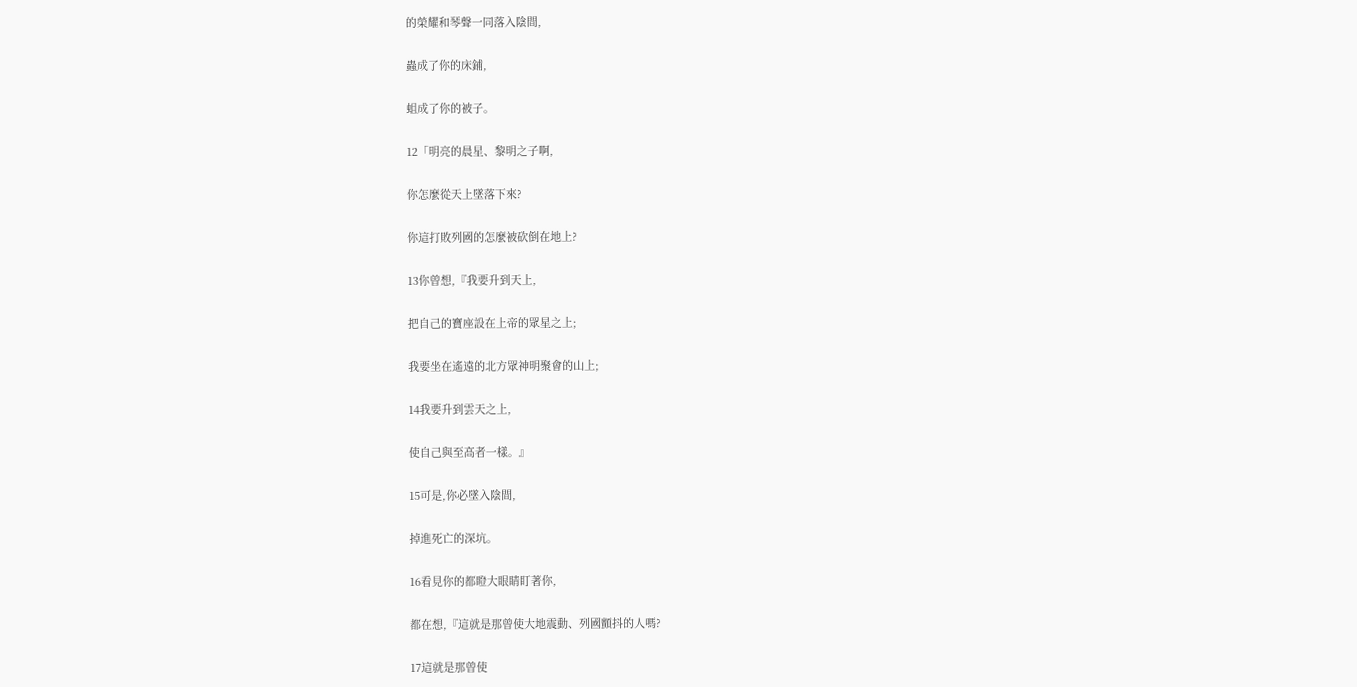的榮耀和琴聲一同落入陰間,

蟲成了你的床鋪,

蛆成了你的被子。

12「明亮的晨星、黎明之子啊,

你怎麼從天上墜落下來?

你這打敗列國的怎麼被砍倒在地上?

13你曾想,『我要升到天上,

把自己的寶座設在上帝的眾星之上;

我要坐在遙遠的北方眾神明聚會的山上;

14我要升到雲天之上,

使自己與至高者一樣。』

15可是,你必墜入陰間,

掉進死亡的深坑。

16看見你的都瞪大眼睛盯著你,

都在想,『這就是那曾使大地震動、列國顫抖的人嗎?

17這就是那曾使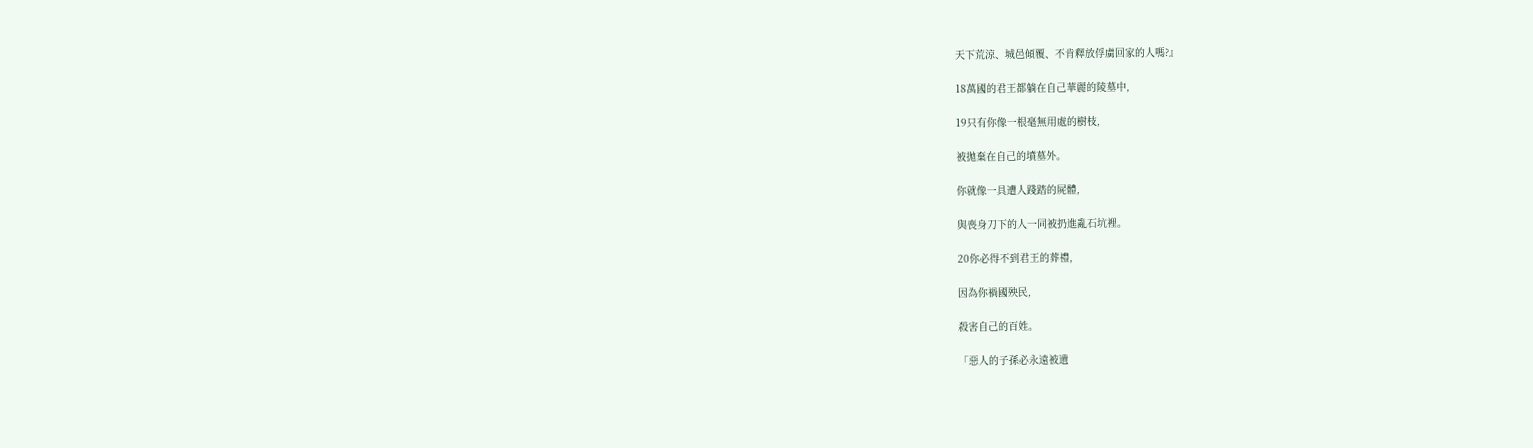天下荒涼、城邑傾覆、不肯釋放俘虜回家的人嗎?』

18萬國的君王都躺在自己華麗的陵墓中,

19只有你像一根毫無用處的樹枝,

被拋棄在自己的墳墓外。

你就像一具遭人踐踏的屍體,

與喪身刀下的人一同被扔進亂石坑裡。

20你必得不到君王的葬禮,

因為你禍國殃民,

殺害自己的百姓。

「惡人的子孫必永遠被遺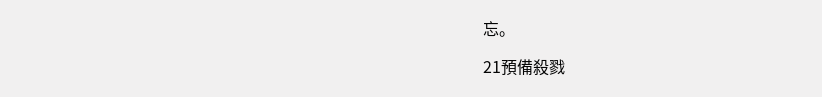忘。

21預備殺戮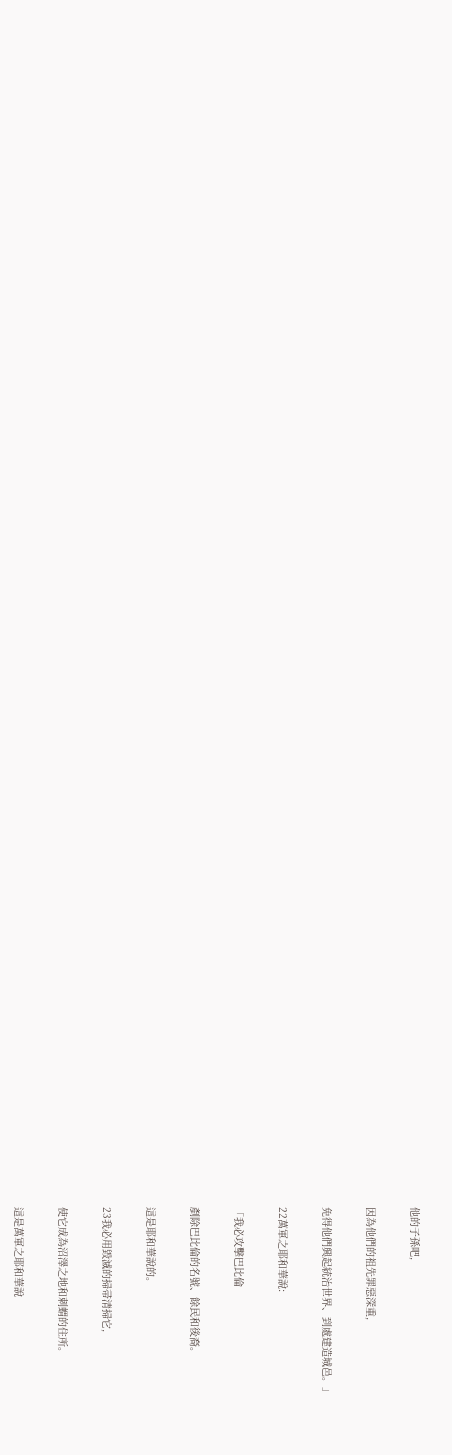他的子孫吧,

因為他們的祖先罪惡深重,

免得他們興起統治世界、到處建造城邑。」

22萬軍之耶和華說:

「我必攻擊巴比倫

剷除巴比倫的名號、餘民和後裔。

這是耶和華說的。

23我必用毀滅的掃帚清掃它,

使它成為沼澤之地和刺蝟的住所。

這是萬軍之耶和華說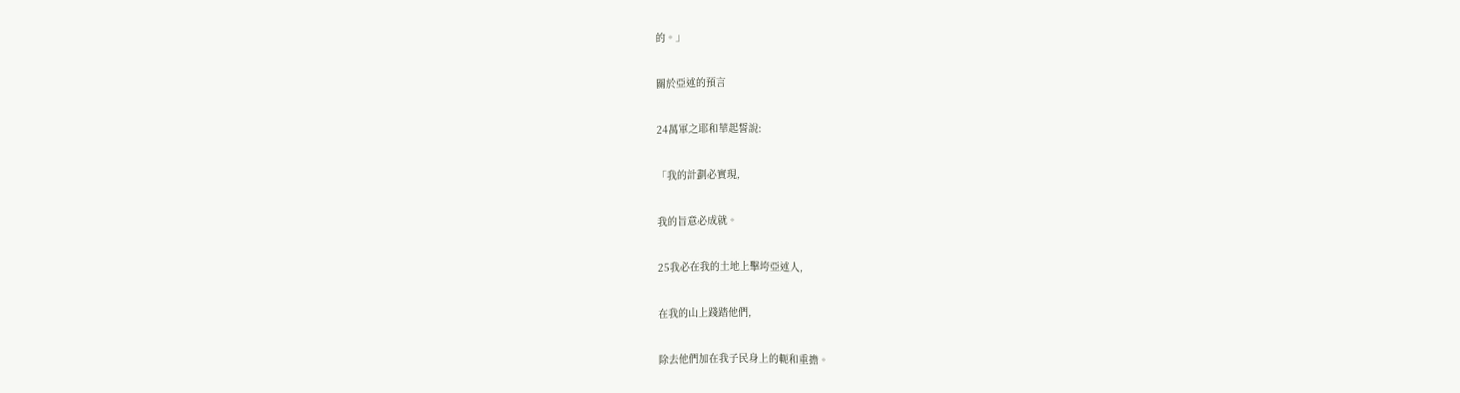的。」

關於亞述的預言

24萬軍之耶和華起誓說:

「我的計劃必實現,

我的旨意必成就。

25我必在我的土地上擊垮亞述人,

在我的山上踐踏他們,

除去他們加在我子民身上的軛和重擔。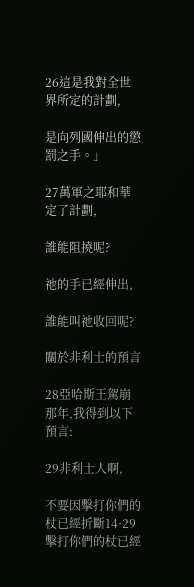26這是我對全世界所定的計劃,

是向列國伸出的懲罰之手。」

27萬軍之耶和華定了計劃,

誰能阻撓呢?

祂的手已經伸出,

誰能叫祂收回呢?

關於非利士的預言

28亞哈斯王駕崩那年,我得到以下預言:

29非利士人啊,

不要因擊打你們的杖已經折斷14·29 擊打你們的杖已經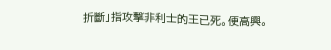折斷」指攻擊非利士的王已死。便高興。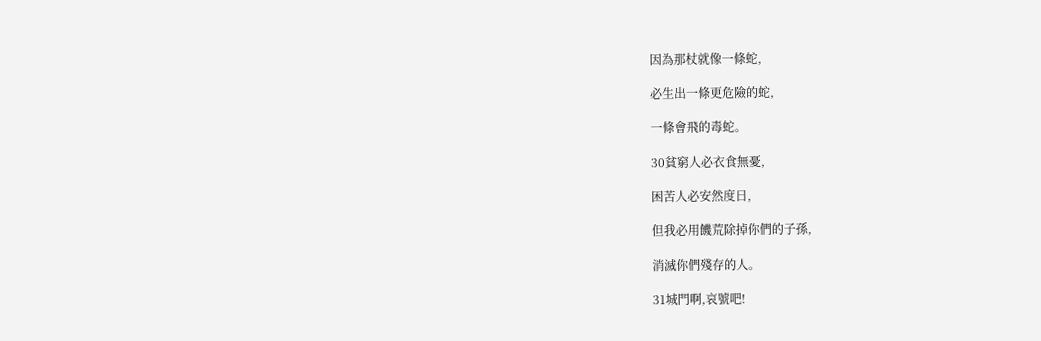因為那杖就像一條蛇,

必生出一條更危險的蛇,

一條會飛的毒蛇。

30貧窮人必衣食無憂,

困苦人必安然度日,

但我必用饑荒除掉你們的子孫,

消滅你們殘存的人。

31城門啊,哀號吧!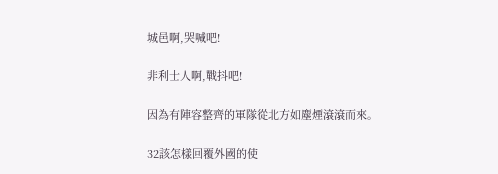城邑啊,哭喊吧!

非利士人啊,戰抖吧!

因為有陣容整齊的軍隊從北方如塵煙滾滾而來。

32該怎樣回覆外國的使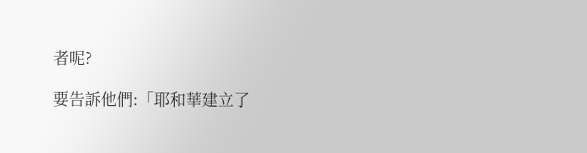者呢?

要告訴他們:「耶和華建立了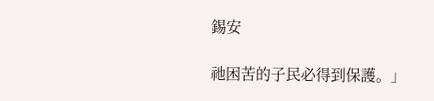錫安

祂困苦的子民必得到保護。」